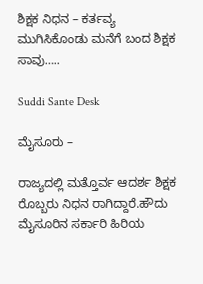ಶಿಕ್ಷಕ ನಿಧನ – ಕರ್ತವ್ಯ ಮುಗಿಸಿಕೊಂಡು ಮನೆಗೆ ಬಂದ ಶಿಕ್ಷಕ ಸಾವು…..

Suddi Sante Desk

ಮೈಸೂರು –

ರಾಜ್ಯದಲ್ಲಿ ಮತ್ತೊರ್ವ ಆದರ್ಶ ಶಿಕ್ಷಕ ರೊಬ್ಬರು ನಿಧನ ರಾಗಿದ್ದಾರೆ‌‌.ಹೌದು ಮೈಸೂರಿನ ಸರ್ಕಾರಿ ಹಿರಿಯ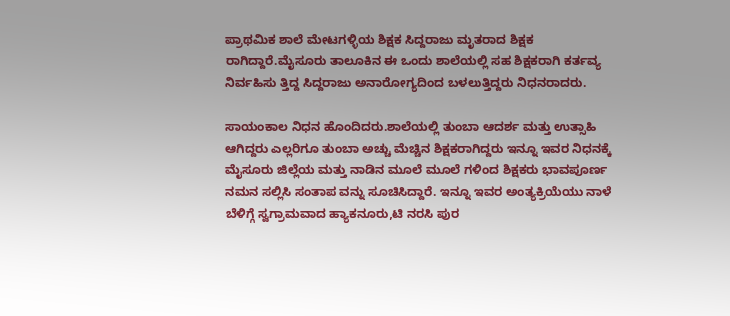ಪ್ರಾಥಮಿಕ ಶಾಲೆ ಮೇಟಗಳ್ಳಿಯ ಶಿಕ್ಷಕ ಸಿದ್ದರಾಜು ಮೃತರಾದ ಶಿಕ್ಷಕ ರಾಗಿದ್ದಾರೆ.ಮೈಸೂರು ತಾಲೂಕಿನ ಈ ಒಂದು ಶಾಲೆಯಲ್ಲಿ ಸಹ ಶಿಕ್ಷಕರಾಗಿ ಕರ್ತವ್ಯ ನಿರ್ವಹಿಸು ತ್ತಿದ್ದ ಸಿದ್ದರಾಜು ಅನಾರೋಗ್ಯದಿಂದ ಬಳಲುತ್ತಿದ್ದರು ನಿಧನರಾದರು.

ಸಾಯಂಕಾಲ ನಿಧನ ಹೊಂದಿದರು.ಶಾಲೆಯಲ್ಲಿ ತುಂಬಾ ಆದರ್ಶ ಮತ್ತು ಉತ್ಸಾಹಿ ಆಗಿದ್ದರು ಎಲ್ಲರಿಗೂ ತುಂಬಾ ಅಚ್ಚು ಮೆಚ್ಚಿನ ಶಿಕ್ಷಕರಾಗಿದ್ದರು ಇನ್ನೂ ಇವರ ನಿಧನಕ್ಕೆ ಮೈಸೂರು ಜಿಲ್ಲೆಯ ಮತ್ತು ನಾಡಿನ ಮೂಲೆ ಮೂಲೆ ಗಳಿಂದ ಶಿಕ್ಷಕರು ಭಾವಪೂರ್ಣ ನಮನ ಸಲ್ಲಿಸಿ ಸಂತಾಪ ವನ್ನು ಸೂಚಿಸಿದ್ದಾರೆ. ಇನ್ನೂ ಇವರ ಅಂತ್ಯಕ್ರಿಯೆಯು ನಾಳೆ ಬೆಳಿಗ್ಗೆ ಸ್ವಗ್ರಾಮವಾದ ಹ್ಯಾಕನೂರು,ಟಿ ನರಸಿ ಪುರ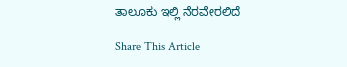ತಾಲೂಕು ಇಲ್ಲಿ ನೆರವೇರಲಿದೆ

Share This Article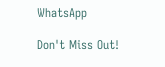WhatsApp

Don't Miss Out!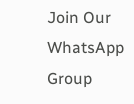Join Our WhatsApp Group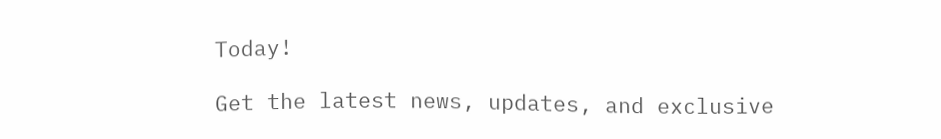Today!

Get the latest news, updates, and exclusive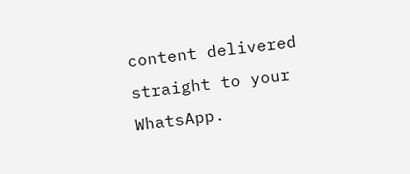content delivered straight to your WhatsApp.